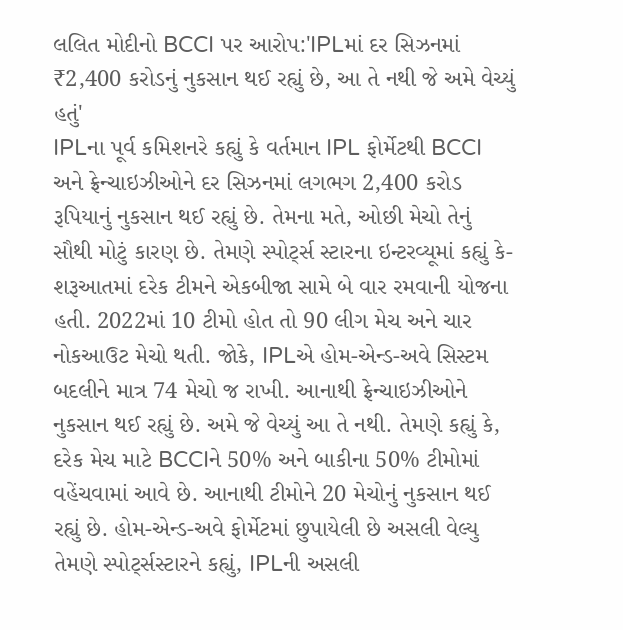લલિત મોદીનો BCCI પર આરોપ:'IPLમાં દર સિઝનમાં ₹2,400 કરોડનું નુકસાન થઈ રહ્યું છે, આ તે નથી જે અમે વેચ્યું હતું'
IPLના પૂર્વ કમિશનરે કહ્યું કે વર્તમાન IPL ફોર્મેટથી BCCI અને ફ્રેન્ચાઇઝીઓને દર સિઝનમાં લગભગ 2,400 કરોડ રૂપિયાનું નુકસાન થઈ રહ્યું છે. તેમના મતે, ઓછી મેચો તેનું સૌથી મોટું કારણ છે. તેમણે સ્પોર્ટ્સ સ્ટારના ઇન્ટરવ્યૂમાં કહ્યું કે- શરૂઆતમાં દરેક ટીમને એકબીજા સામે બે વાર રમવાની યોજના હતી. 2022માં 10 ટીમો હોત તો 90 લીગ મેચ અને ચાર નોકઆઉટ મેચો થતી. જોકે, IPLએ હોમ-એન્ડ-અવે સિસ્ટમ બદલીને માત્ર 74 મેચો જ રાખી. આનાથી ફ્રેન્ચાઇઝીઓને નુકસાન થઈ રહ્યું છે. અમે જે વેચ્યું આ તે નથી. તેમણે કહ્યું કે, દરેક મેચ માટે BCCIને 50% અને બાકીના 50% ટીમોમાં વહેંચવામાં આવે છે. આનાથી ટીમોને 20 મેચોનું નુકસાન થઈ રહ્યું છે. હોમ-એન્ડ-અવે ફોર્મેટમાં છુપાયેલી છે અસલી વેલ્યુ
તેમણે સ્પોર્ટ્સસ્ટારને કહ્યું, IPLની અસલી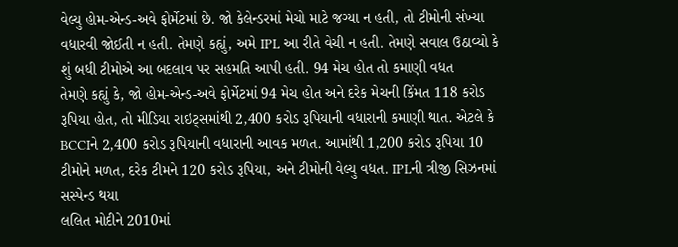વેલ્યુ હોમ-એન્ડ-અવે ફોર્મેટમાં છે. જો કેલેન્ડરમાં મેચો માટે જગ્યા ન હતી, તો ટીમોની સંખ્યા વધારવી જોઈતી ન હતી. તેમણે કહ્યું, અમે IPL આ રીતે વેચી ન હતી. તેમણે સવાલ ઉઠાવ્યો કે શું બધી ટીમોએ આ બદલાવ પર સહમતિ આપી હતી. 94 મેચ હોત તો કમાણી વધત
તેમણે કહ્યું કે, જો હોમ-એન્ડ-અવે ફોર્મેટમાં 94 મેચ હોત અને દરેક મેચની કિંમત 118 કરોડ રૂપિયા હોત, તો મીડિયા રાઇટ્સમાંથી 2,400 કરોડ રૂપિયાની વધારાની કમાણી થાત. એટલે કે BCCIને 2,400 કરોડ રૂપિયાની વધારાની આવક મળત. આમાંથી 1,200 કરોડ રૂપિયા 10 ટીમોને મળત, દરેક ટીમને 120 કરોડ રૂપિયા, અને ટીમોની વેલ્યુ વધત. IPLની ત્રીજી સિઝનમાં સસ્પેન્ડ થયા
લલિત મોદીને 2010માં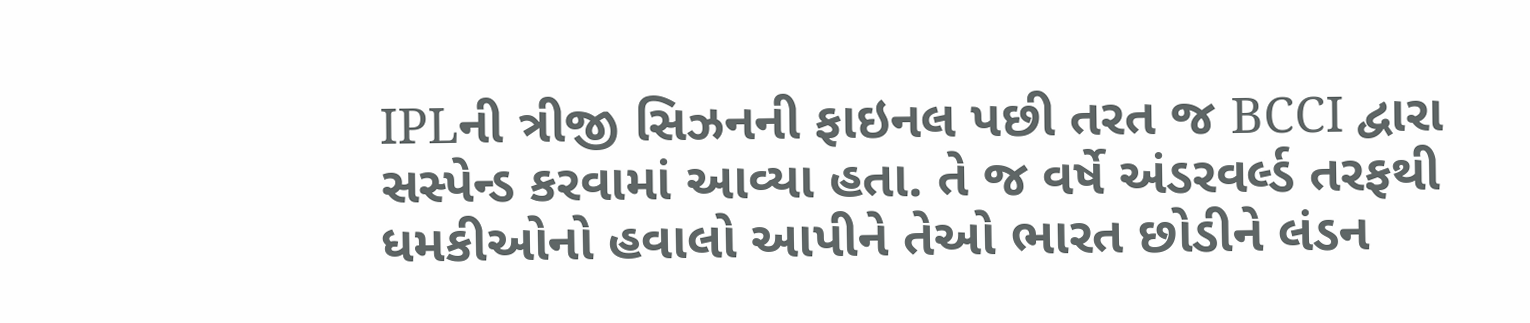IPLની ત્રીજી સિઝનની ફાઇનલ પછી તરત જ BCCI દ્વારા સસ્પેન્ડ કરવામાં આવ્યા હતા. તે જ વર્ષે અંડરવર્લ્ડ તરફથી ધમકીઓનો હવાલો આપીને તેઓ ભારત છોડીને લંડન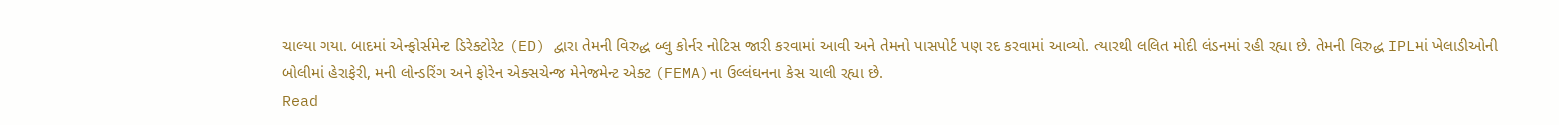ચાલ્યા ગયા. બાદમાં એન્ફોર્સમેન્ટ ડિરેક્ટોરેટ (ED) દ્વારા તેમની વિરુદ્ધ બ્લુ કોર્નર નોટિસ જારી કરવામાં આવી અને તેમનો પાસપોર્ટ પણ રદ કરવામાં આવ્યો. ત્યારથી લલિત મોદી લંડનમાં રહી રહ્યા છે. તેમની વિરુદ્ધ IPLમાં ખેલાડીઓની બોલીમાં હેરાફેરી, મની લોન્ડરિંગ અને ફોરેન એક્સચેન્જ મેનેજમેન્ટ એક્ટ (FEMA)ના ઉલ્લંઘનના કેસ ચાલી રહ્યા છે.
Read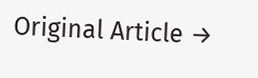Original Article →